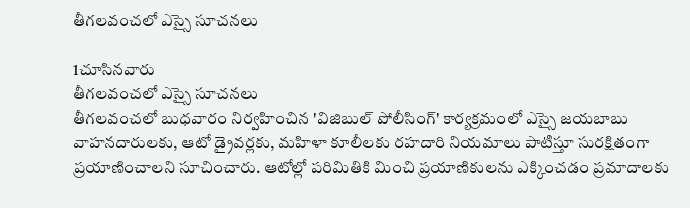తీగలవంచలో ఎస్సై సూచనలు

1చూసినవారు
తీగలవంచలో ఎస్సై సూచనలు
తీగలవంచలో బుధవారం నిర్వహించిన 'విజిబుల్ పోలీసింగ్' కార్యక్రమంలో ఎస్సై జయబాబు వాహనదారులకు, ఆటో డ్రైవర్లకు, మహిళా కూలీలకు రహదారి నియమాలు పాటిస్తూ సురక్షితంగా ప్రయాణించాలని సూచించారు. ఆటోల్లో పరిమితికి మించి ప్రయాణికులను ఎక్కించడం ప్రమాదాలకు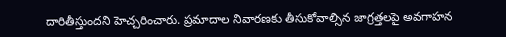దారితీస్తుందని హెచ్చరించారు. ప్రమాదాల నివారణకు తీసుకోవాల్సిన జాగ్రత్తలపై అవగాహన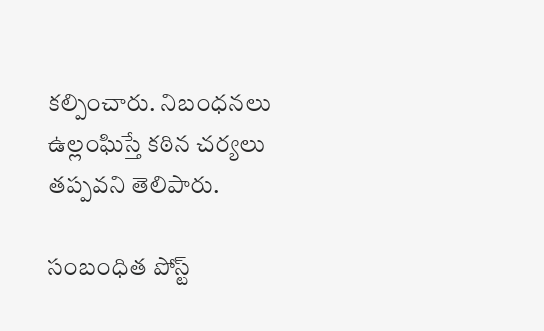కల్పించారు. నిబంధనలు ఉల్లంఘిస్తే కఠిన చర్యలు తప్పవని తెలిపారు.

సంబంధిత పోస్ట్